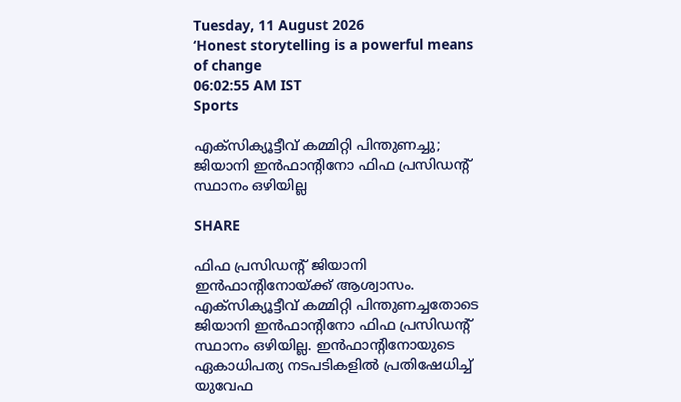Tuesday, 11 August 2026
‘Honest storytelling is a powerful means of change
06:02:55 AM IST
Sports

എക്‌സിക്യൂട്ടീവ് കമ്മിറ്റി പിന്തുണച്ചു; ജിയാനി ഇന്‍ഫാന്റിനോ ഫിഫ പ്രസിഡന്റ് സ്ഥാനം ഒഴിയില്ല

SHARE

ഫിഫ പ്രസിഡന്റ് ജിയാനി ഇന്‍ഫാന്റിനോയ്ക്ക് ആശ്വാസം. എക്‌സിക്യൂട്ടീവ് കമ്മിറ്റി പിന്തുണച്ചതോടെ ജിയാനി ഇന്‍ഫാന്റിനോ ഫിഫ പ്രസിഡന്റ് സ്ഥാനം ഒഴിയില്ല. ഇന്‍ഫാന്റിനോയുടെ ഏകാധിപത്യ നടപടികളില്‍ പ്രതിഷേധിച്ച് യുവേഫ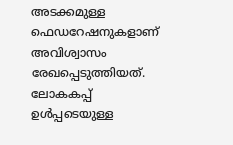അടക്കമുള്ള ഫെഡറേഷനുകളാണ് അവിശ്വാസം രേഖപ്പെടുത്തിയത്. ലോകകപ്പ് ഉള്‍പ്പടെയുള്ള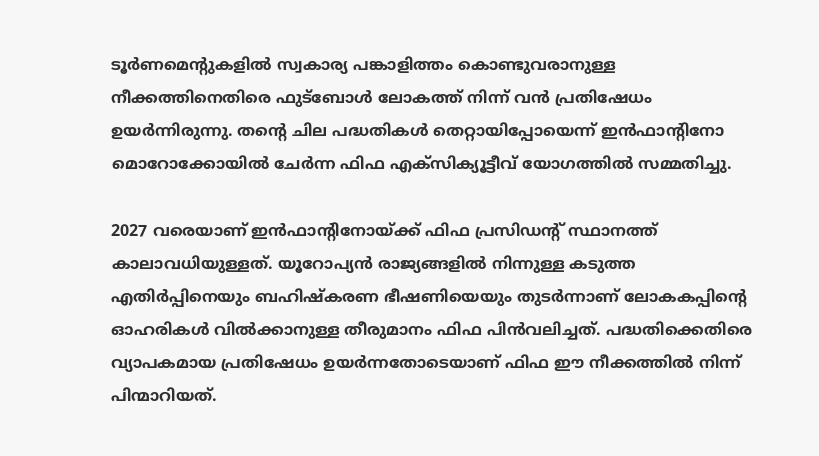ടൂര്‍ണമെന്റുകളില്‍ സ്വകാര്യ പങ്കാളിത്തം കൊണ്ടുവരാനുള്ള നീക്കത്തിനെതിരെ ഫുട്‌ബോള്‍ ലോകത്ത് നിന്ന് വന്‍ പ്രതിഷേധം ഉയര്‍ന്നിരുന്നു. തന്റെ ചില പദ്ധതികള്‍ തെറ്റായിപ്പോയെന്ന് ഇന്‍ഫാന്റിനോ മൊറോക്കോയില്‍ ചേര്‍ന്ന ഫിഫ എക്‌സിക്യൂട്ടീവ് യോഗത്തില്‍ സമ്മതിച്ചു.

2027 വരെയാണ് ഇന്‍ഫാന്റിനോയ്ക്ക് ഫിഫ പ്രസിഡന്റ് സ്ഥാനത്ത് കാലാവധിയുള്ളത്. യൂറോപ്യന്‍ രാജ്യങ്ങളില്‍ നിന്നുള്ള കടുത്ത എതിര്‍പ്പിനെയും ബഹിഷ്‌കരണ ഭീഷണിയെയും തുടര്‍ന്നാണ് ലോകകപ്പിന്റെ ഓഹരികള്‍ വില്‍ക്കാനുള്ള തീരുമാനം ഫിഫ പിന്‍വലിച്ചത്. പദ്ധതിക്കെതിരെ വ്യാപകമായ പ്രതിഷേധം ഉയര്‍ന്നതോടെയാണ് ഫിഫ ഈ നീക്കത്തില്‍ നിന്ന് പിന്മാറിയത്.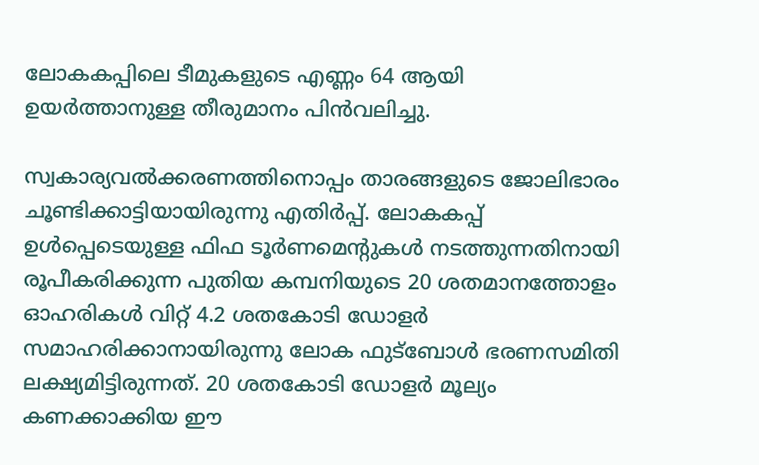ലോകകപ്പിലെ ടീമുകളുടെ എണ്ണം 64 ആയി ഉയര്‍ത്താനുള്ള തീരുമാനം പിന്‍വലിച്ചു.

സ്വകാര്യവല്‍ക്കരണത്തിനൊപ്പം താരങ്ങളുടെ ജോലിഭാരം ചൂണ്ടിക്കാട്ടിയായിരുന്നു എതിര്‍പ്പ്. ലോകകപ്പ് ഉള്‍പ്പെടെയുള്ള ഫിഫ ടൂര്‍ണമെന്റുകള്‍ നടത്തുന്നതിനായി രൂപീകരിക്കുന്ന പുതിയ കമ്പനിയുടെ 20 ശതമാനത്തോളം ഓഹരികള്‍ വിറ്റ് 4.2 ശതകോടി ഡോളര്‍ സമാഹരിക്കാനായിരുന്നു ലോക ഫുട്‌ബോള്‍ ഭരണസമിതി ലക്ഷ്യമിട്ടിരുന്നത്. 20 ശതകോടി ഡോളര്‍ മൂല്യം കണക്കാക്കിയ ഈ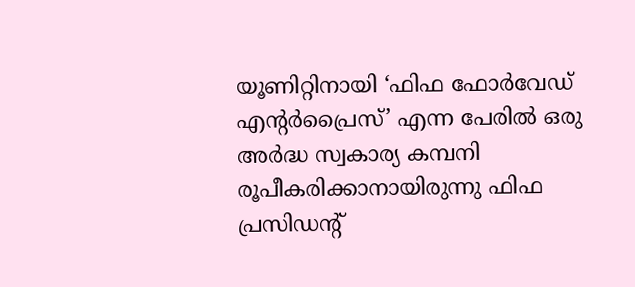യൂണിറ്റിനായി ‘ഫിഫ ഫോര്‍വേഡ് എന്റര്‍പ്രൈസ്’ എന്ന പേരില്‍ ഒരു അര്‍ദ്ധ സ്വകാര്യ കമ്പനി രൂപീകരിക്കാനായിരുന്നു ഫിഫ പ്രസിഡന്റ്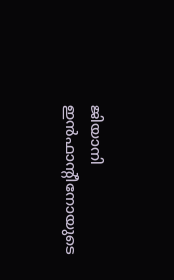ജിയാനി ഇന്‍ഫാന്റീനോയുടെ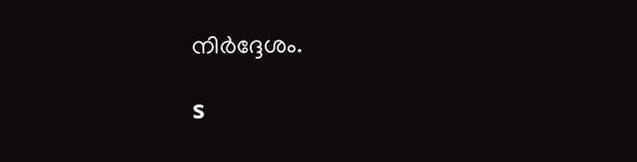നിര്‍ദ്ദേശം.

s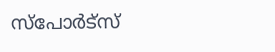സ്പോര്‍ട്സ്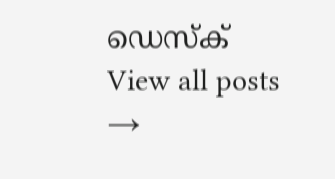ഡെസ്ക്
View all posts →